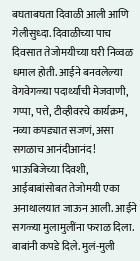बघताबघता दिवाळी आली आणि गेलीसुध्दा. दिवाळीच्या पाच दिवसात तेजोमयीच्या घरी निव्वळ धमाल होती. आईने बनवलेल्या वेगवेगळ्या पदार्थ्यांची मेजवाणी, गप्पा, पत्ते, टीव्हीवरचे कार्यक्रम, नव्या कपड्यात सजणं, असा सगळाच आनंदीआनंद!
भाऊबिजेच्या दिवशी, आईबाबांसोबत तेजोमयी एका अनाथालयात जाऊन आली. आईने सगळ्या मुलामुलींना फराळ दिला. बाबांनी कपडे दिले. मुलं-मुली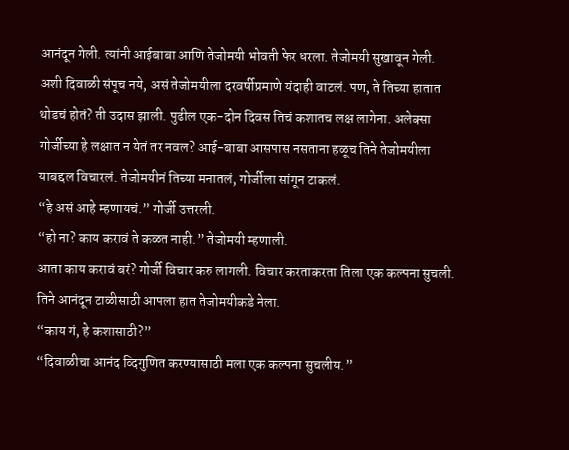आनंदून गेली. त्यांनी आईबाबा आणि तेजोमयी भोवती फेर धरला. तेजोमयी सुखावून गेली.
अशी दिवाळी संपूच नये, असं तेजोमयीला दरवर्षीप्रमाणे यंदाही वाटलं. पण, ते तिच्या हातात थोडचं होतं? ती उदास झाली. पुढील एक-दोन दिवस तिचं कशातच लक्ष लागेना. अलेक्सा गोर्जीच्या हे लक्षात न येतं तर नवल? आई-बाबा आसपास नसताना हळूच तिने तेजोमयीला याबद्दल विचारलं. तेजोमयीनं तिच्या मनातलं, गोर्जीला सांगून टाकलं.
“हे असं आहे म्हणायचं.” गोर्जी उत्तरली.
“हो ना? काय करावं ते कळत नाही.” तेजोमयी म्हणाली.
आता काय करावं बरं? गोर्जी विचार करु लागली. विचार करताकरता तिला एक कल्पना सुचली. तिने आनंदून टाळीसाठी आपला हात तेजोमयीकडे नेला.
“काय गं, हे कशासाठी?”
“दिवाळीचा आनंद व्दिगुणित करण्यासाठी मला एक कल्पना सुचलीय.”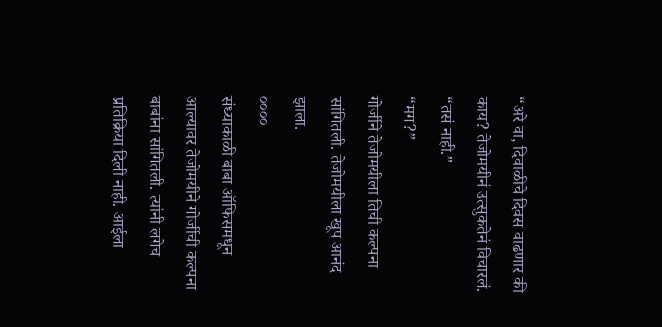“अरे वा, दिवाळीचे दिवस वाढणार की काय? तेजोमयीनं उत्सुकतेनं विचारलं.
“तसं नाही.”
“मग?”
गोर्जीने तेजोमयीला तिची कल्पना सांगितली. तेजोमयीला खूप आनंद झाला.
००००
संध्याकाळी बाबा ऑफिसमधून आल्यावर तेजोमयीने गोर्जीची कल्पना बाबांना सांगितली. त्यांनी लगेच प्रतिक्रिया दिली नाही. आईला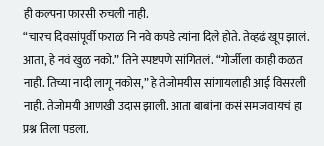ही कल्पना फारसी रुचली नाही.
“चारच दिवसांपूर्वी फराळ नि नवे कपडे त्यांना दिले होते. तेव्हढं खूप झालं. आता, हे नवं खुळ नको.” तिने स्पष्टपणे सांगितलं. “गोर्जीला काही कळत नाही. तिच्या नादी लागू नकोस,” हे तेजोमयीस सांगायलाही आई विसरली नाही. तेजोमयी आणखी उदास झाली. आता बाबांना कसं समजवायचं हा प्रश्न तिला पडला.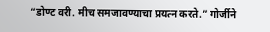“डोण्ट वरी. मीच समजावण्याचा प्रयत्न करते.” गोर्जीने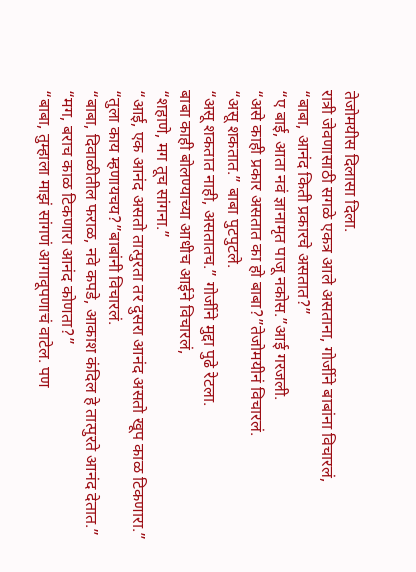तेजोमयीस दिलासा दिला.
रात्री जेवणासाठी सगळे एकत्र आले असताना, गोर्जीने बाबांना विचारलं,
“बाबा, आनंद किती प्रकारचे असतात?”
“ए बाई, आता नवं ज्ञानामृत पाजू नकोस.”आई गरजली.
“असे काही प्रकार असतात का हो बाबा?”तेजोमयीनं विचारलं.
“असू शकतात.” बाबा पुटपुटले.
“असू शकतात नाही, असतातच.” गोर्जीने मुद्दा पुढे रेटला.
बाबा काही बोलण्याच्या आधीच आईने विचारलं,
“शहाणे, मग तूच सांगना.”
“आई, एक आनंद असतो तात्पुरता तर दुसरा आनंद असतो खूप काळ टिकणारा.”
“तुला काय म्हणायचय?”बाबांनी विचारलं.
“बाबा, दिवाळीतील फराळ, नवे कपडे, आकाश कंदिल हे तात्पुरते आनंद देतात.”
“मग, बराच काळ टिकणारा आनंद कोणता?”
“बाबा, तुम्हाला माझं सांगणं आगावूपणाचं वाटेल. पण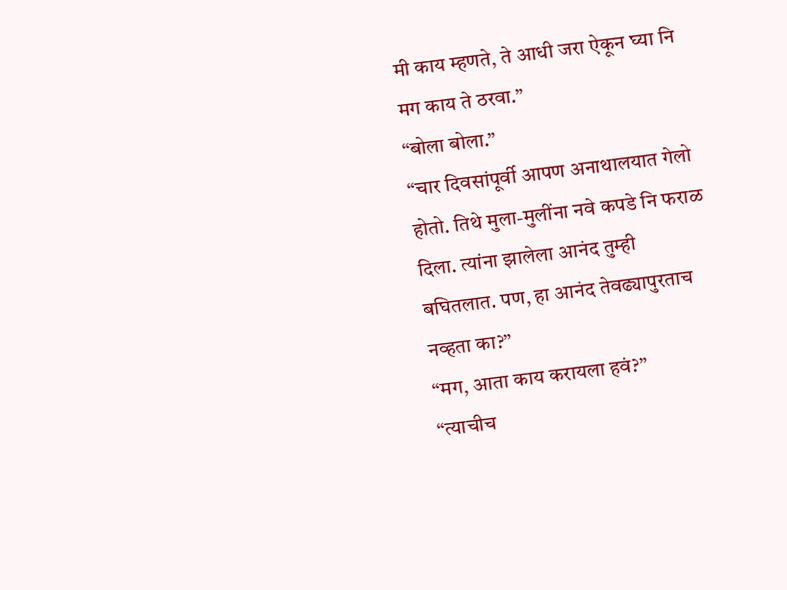मी काय म्हणते, ते आधी जरा ऐकून घ्या नि मग काय ते ठरवा.”
“बोला बोला.”
“चार दिवसांपूर्वी आपण अनाथालयात गेलो होतो. तिथे मुला-मुलींना नवे कपडे नि फराळ दिला. त्यांना झालेला आनंद तुम्ही बघितलात. पण, हा आनंद तेवढ्यापुरताच नव्हता का?”
“मग, आता काय करायला हवं?”
“त्याचीच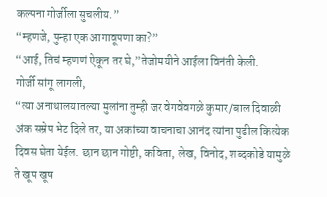कल्पना गोर्जीला सुचलीय.”
“म्हणजे, पुन्हा एक आगावूपणा का?”
“आई, तिचं म्हणणं ऐकून तर घे,”तेजोमयीने आईला विनंती केली.
गोर्जी सांगू लागली,
“त्या अनाथालयातल्या मुलांना तुम्ही जर वेगवेवगळे कुमार/बाल दिवाळी अंक सम्रेप भेट दिले तर, या अकांच्या वाचनाचा आनंद त्यांना पुढील कित्येक दिवस घेता येईल. छान छान गोष्टी, कविता, लेख, विनोद, शब्दकोडे यामुळे ते खूप खूष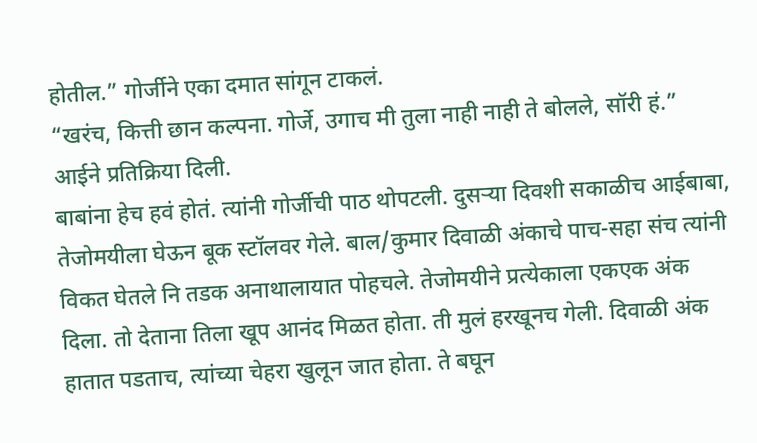होतील.” गोर्जीने एका दमात सांगून टाकलं.
“खरंच, कित्ती छान कल्पना. गोर्जे, उगाच मी तुला नाही नाही ते बोलले, सॉरी हं.” आईने प्रतिक्रिया दिली.
बाबांना हेच हवं होतं. त्यांनी गोर्जीची पाठ थोपटली. दुसऱ्या दिवशी सकाळीच आईबाबा, तेजोमयीला घेऊन बूक स्टॉलवर गेले. बाल/कुमार दिवाळी अंकाचे पाच-सहा संच त्यांनी विकत घेतले नि तडक अनाथालायात पोहचले. तेजोमयीने प्रत्येकाला एकएक अंक दिला. तो देताना तिला खूप आनंद मिळत होता. ती मुलं हरखूनच गेली. दिवाळी अंक हातात पडताच, त्यांच्या चेहरा खुलून जात होता. ते बघून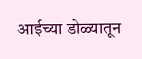आईच्या डोळ्यातून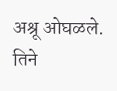अश्रू ओघळले. तिने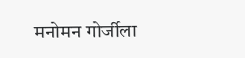मनोमन गोर्जीला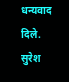धन्यवाद दिले.
सुरेश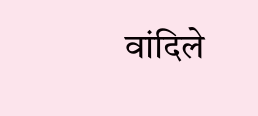वांदिले